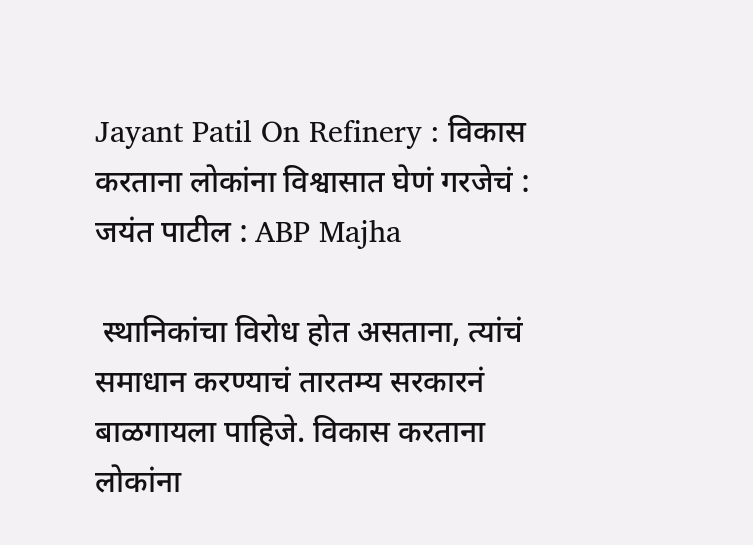Jayant Patil On Refinery : विकास करताना लोकांना विश्वासात घेणं गरजेचं : जयंत पाटील : ABP Majha

 स्थानिकांचा विरोध होत असताना, त्यांचं समाधान करण्याचं तारतम्य सरकारनं बाळगायला पाहिजे. विकास करताना लोकांना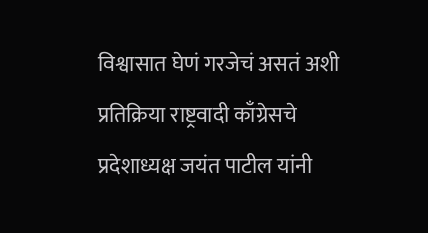विश्वासात घेणं गरजेचं असतं अशी प्रतिक्रिया राष्ट्रवादी काँग्रेसचे प्रदेशाध्यक्ष जयंत पाटील यांनी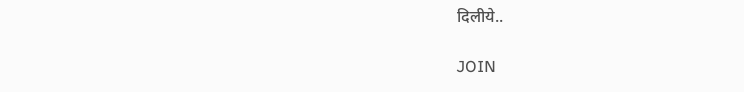दिलीये..

JOIN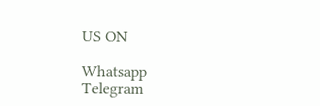US ON

Whatsapp
Telegram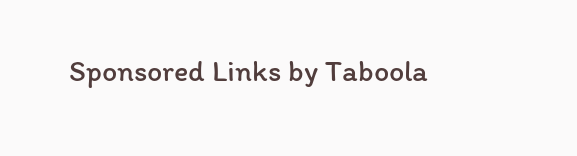Sponsored Links by Taboola